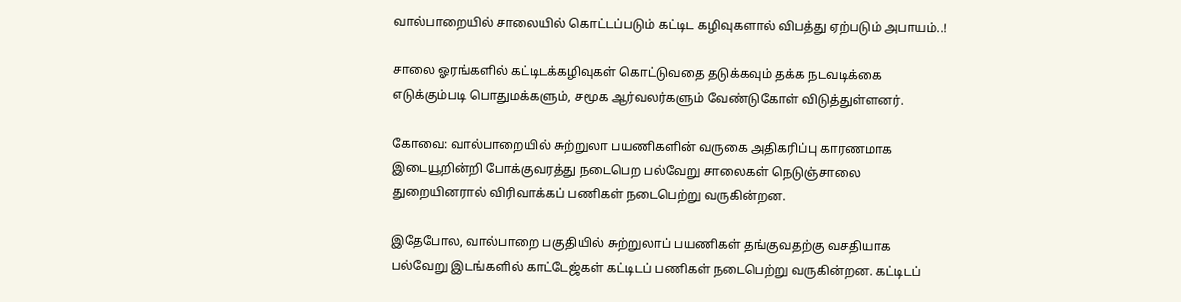வால்பாறையில் சாலையில் கொட்டப்படும் கட்டிட கழிவுகளால் விபத்து ஏற்படும் அபாயம்..!

சாலை ஓரங்களில் கட்டிடக்கழிவுகள் கொட்டுவதை தடுக்கவும் தக்க நடவடிக்கை எடுக்கும்படி பொதுமக்களும், சமூக ஆர்வலர்களும் வேண்டுகோள் விடுத்துள்ளனர்.

கோவை: வால்பாறையில் சுற்றுலா பயணிகளின் வருகை அதிகரிப்பு காரணமாக இடையூறின்றி போக்குவரத்து நடைபெற பல்வேறு சாலைகள் நெடுஞ்சாலை துறையினரால் விரிவாக்கப் பணிகள் நடைபெற்று வருகின்றன.

இதேபோல, வால்பாறை பகுதியில் சுற்றுலாப் பயணிகள் தங்குவதற்கு வசதியாக பல்வேறு இடங்களில் காட்டேஜ்கள் கட்டிடப் பணிகள் நடைபெற்று வருகின்றன. கட்டிடப்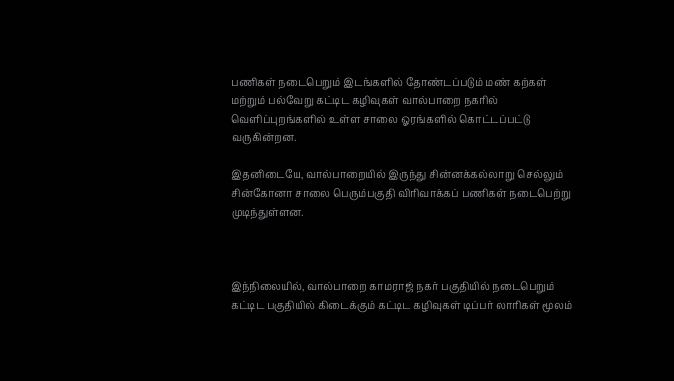பணிகள் நடைபெறும் இடங்களில் தோண்டப்படும் மண் கற்கள் மற்றும் பல்வேறு கட்டிட கழிவுகள் வால்பாறை நகரில் வெளிப்புறங்களில் உள்ள சாலை ஓரங்களில் கொட்டப்பட்டு வருகின்றன.

இதனிடையே, வால்பாறையில் இருந்து சின்னக்கல்லாறு செல்லும் சின்கோனா சாலை பெரும்பகுதி விரிவாக்கப் பணிகள் நடைபெற்று முடிந்துள்ளன.



இந்நிலையில், வால்பாறை காமராஜ் நகர் பகுதியில் நடைபெறும் கட்டிட பகுதியில் கிடைக்கும் கட்டிட கழிவுகள் டிப்பர் லாரிகள் மூலம்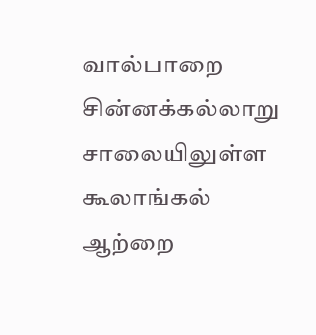வால்பாறை சின்னக்கல்லாறு சாலையிலுள்ள கூலாங்கல் ஆற்றை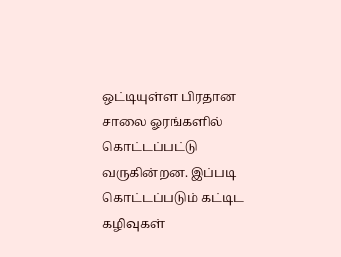ஒட்டியுள்ள பிரதான சாலை ஓரங்களில் கொட்டப்பட்டு வருகின்றன. இப்படி கொட்டப்படும் கட்டிட கழிவுகள்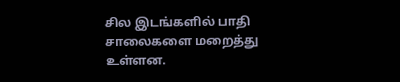சில இடங்களில் பாதி சாலைகளை மறைத்து உள்ளன.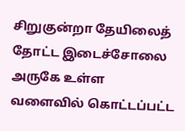சிறுகுன்றா தேயிலைத் தோட்ட இடைச்சோலை அருகே உள்ள வளைவில் கொட்டப்பட்ட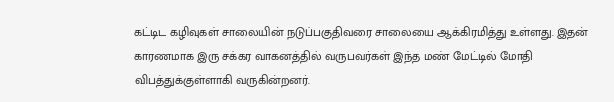கட்டிட கழிவுகள் சாலையின் நடுப்பகுதிவரை சாலையை ஆக்கிரமித்து உள்ளது. இதன் காரணமாக இரு சக்கர வாகனத்தில் வருபவர்கள் இந்த மண் மேட்டில் மோதி விபத்துக்குள்ளாகி வருகின்றனர்.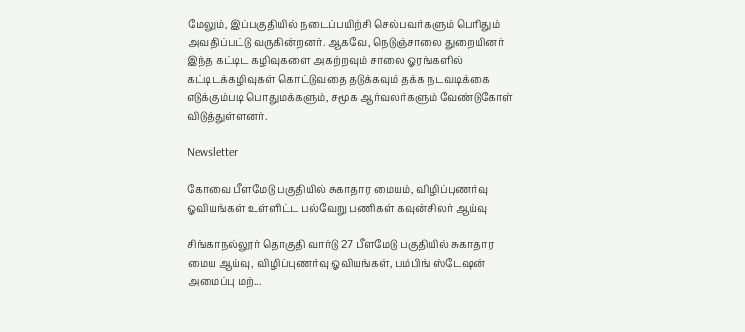மேலும், இப்பகுதியில் நடைப்பயிற்சி செல்பவர்களும் பெரிதும் அவதிப்பட்டு வருகின்றனர். ஆகவே, நெடுஞ்சாலை துறையினர் இந்த கட்டிட கழிவுகளை அகற்றவும் சாலை ஓரங்களில் கட்டிடக்கழிவுகள் கொட்டுவதை தடுக்கவும் தக்க நடவடிக்கை எடுக்கும்படி பொதுமக்களும், சமூக ஆர்வலர்களும் வேண்டுகோள் விடுத்துள்ளனர்.

Newsletter

கோவை பீளமேடு பகுதியில் சுகாதார மையம், விழிப்புணர்வு ஓவியங்கள் உள்ளிட்ட பல்வேறு பணிகள் கவுன்சிலர் ஆய்வு

சிங்காநல்லூர் தொகுதி வார்டு 27 பீளமேடு பகுதியில் சுகாதார மைய ஆய்வு, விழிப்புணர்வு ஓவியங்கள், பம்பிங் ஸ்டேஷன் அமைப்பு மற்...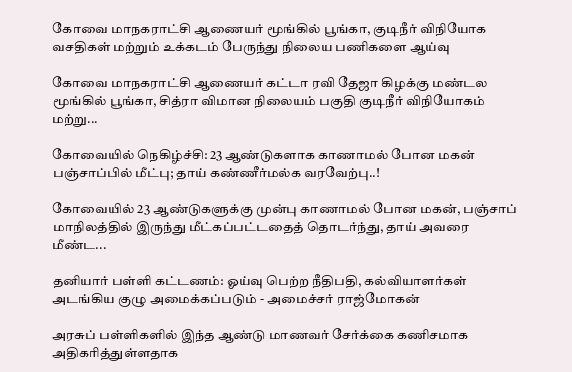கோவை மாநகராட்சி ஆணையர் மூங்கில் பூங்கா, குடிநீர் விநியோக வசதிகள் மற்றும் உக்கடம் பேருந்து நிலைய பணிகளை ஆய்வு

கோவை மாநகராட்சி ஆணையர் கட்டா ரவி தேஜா கிழக்கு மண்டல மூங்கில் பூங்கா, சித்ரா விமான நிலையம் பகுதி குடிநீர் விநியோகம் மற்று...

கோவையில் நெகிழ்ச்சி: 23 ஆண்டுகளாக காணாமல் போன மகன் பஞ்சாப்பில் மீட்பு; தாய் கண்ணீர்மல்க வரவேற்பு..!

கோவையில் 23 ஆண்டுகளுக்கு முன்பு காணாமல் போன மகன், பஞ்சாப் மாநிலத்தில் இருந்து மீட்கப்பட்டதைத் தொடர்ந்து, தாய் அவரை மீண்ட...

தனியார் பள்ளி கட்டணம்: ஓய்வு பெற்ற நீதிபதி, கல்வியாளர்கள் அடங்கிய குழு அமைக்கப்படும் - அமைச்சர் ராஜ்மோகன்

அரசுப் பள்ளிகளில் இந்த ஆண்டு மாணவர் சேர்க்கை கணிசமாக அதிகரித்துள்ளதாக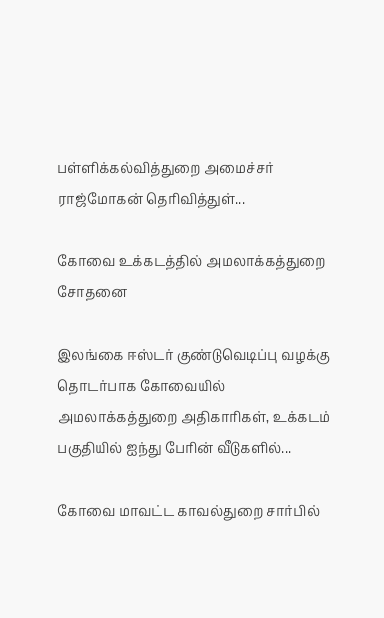பள்ளிக்கல்வித்துறை அமைச்சர் ராஜ்மோகன் தெரிவித்துள்...

கோவை உக்கடத்தில் அமலாக்கத்துறை சோதனை

இலங்கை ஈஸ்டர் குண்டுவெடிப்பு வழக்கு தொடர்பாக கோவையில் அமலாக்கத்துறை அதிகாரிகள், உக்கடம் பகுதியில் ஐந்து பேரின் வீடுகளில்...

கோவை மாவட்ட காவல்துறை சார்பில்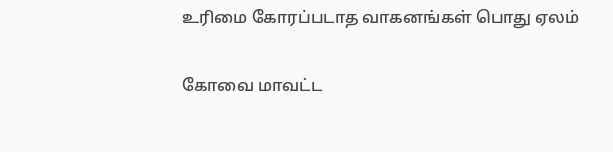உரிமை கோரப்படாத வாகனங்கள் பொது ஏலம்

கோவை மாவட்ட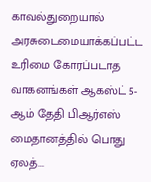காவல்துறையால் அரசுடைமையாக்கப்பட்ட உரிமை கோரப்படாத வாகனங்கள் ஆகஸ்ட் 5-ஆம் தேதி பிஆர்எஸ் மைதானத்தில் பொது ஏலத்...